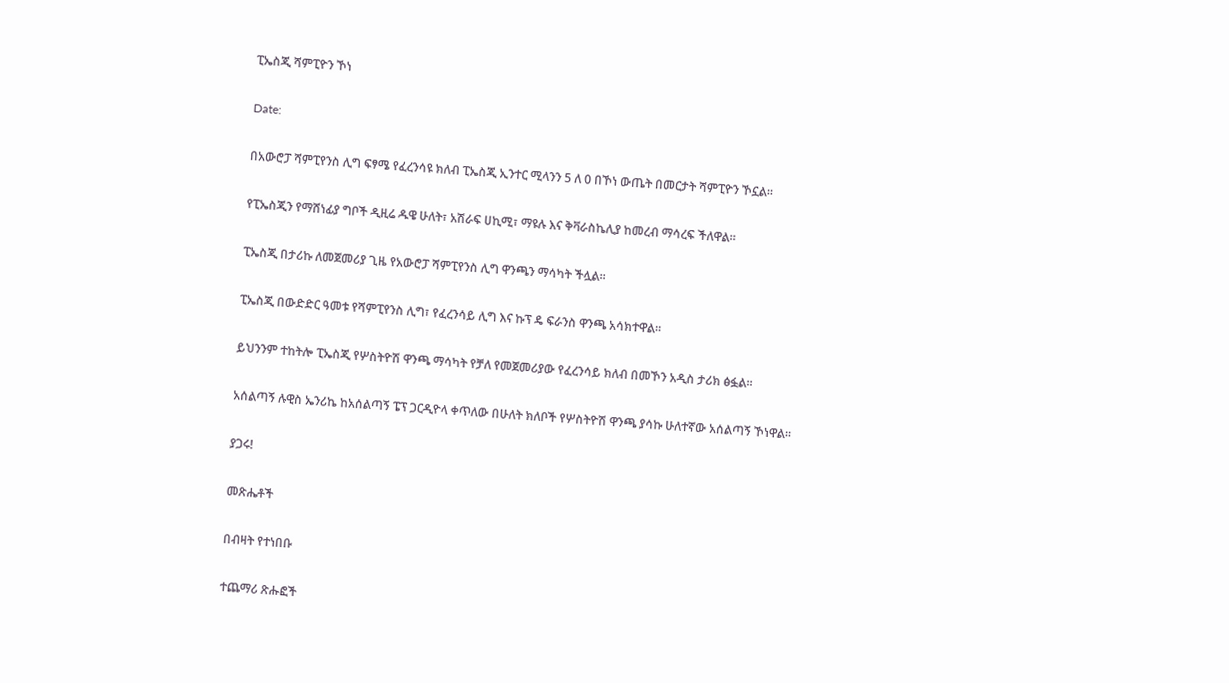ፒኤስጂ ሻምፒዮን ኾነ

Date:

በአውሮፓ ሻምፒየንስ ሊግ ፍፃሜ የፈረንሳዩ ክለብ ፒኤስጂ ኢንተር ሚላንን 5 ለ 0 በኾነ ውጤት በመርታት ሻምፒዮን ኾኗል።

የፒኤስጂን የማሸነፊያ ግቦች ዲዚሬ ዱዌ ሁለት፣ አሽራፍ ሀኪሚ፣ ማዩሉ እና ቅቫራስኬሊያ ከመረብ ማሳረፍ ችለዋል።

ፒኤስጂ በታሪኩ ለመጀመሪያ ጊዜ የአውሮፓ ሻምፒየንስ ሊግ ዋንጫን ማሳካት ችሏል።

ፒኤስጂ በውድድር ዓመቱ የሻምፒየንስ ሊግ፣ የፈረንሳይ ሊግ እና ኩፕ ዴ ፍራንስ ዋንጫ አሳክተዋል።

ይህንንም ተከትሎ ፒኤስጂ የሦስትዮሽ ዋንጫ ማሳካት የቻለ የመጀመሪያው የፈረንሳይ ክለብ በመኾን አዲስ ታሪክ ፅፏል።

አሰልጣኝ ሉዊስ ኤንሪኬ ከአሰልጣኝ ፔፕ ጋርዲዮላ ቀጥለው በሁለት ክለቦች የሦስትዮሽ ዋንጫ ያሳኩ ሁለተኛው አሰልጣኝ ኾነዋል።

ያጋሩ!

መጽሔቶች

በብዛት የተነበቡ

ተጨማሪ ጽሑፎች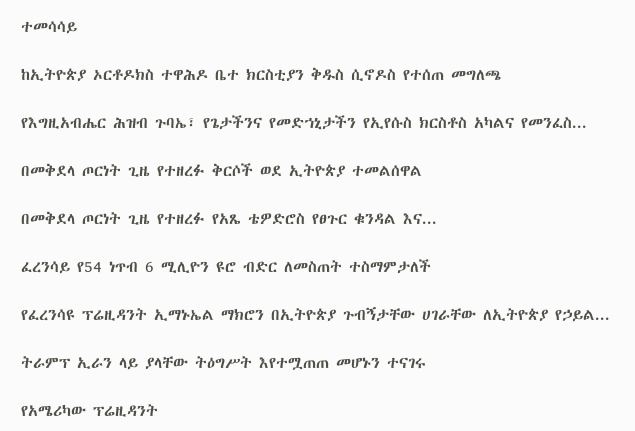ተመሳሳይ

ከኢትዮጵያ ኦርቶዶክስ ተዋሕዶ ቤተ ክርስቲያን ቅዱስ ሲኖዶስ የተሰጠ መግለጫ

የእግዚአብሔር ሕዝብ ጉባኤ፣ የጌታችንና የመድኀኒታችን የኢየሱስ ክርስቶስ አካልና የመንፈስ...

በመቅደላ ጦርነት ጊዜ የተዘረፉ ቅርሶች ወደ ኢትዮጵያ ተመልሰዋል

በመቅደላ ጦርነት ጊዜ የተዘረፉ የአጼ ቴዎድሮስ የፀጉር ቁንዳል እና...

ፈረንሳይ የ54 ነጥብ 6 ሚሊዮን ዩሮ ብድር ለመስጠት ተስማምታለች

የፈረንሳዩ ፕሬዚዳንት ኢማኑኤል ማክሮን በኢትዮጵያ ጉብኝታቸው ሀገራቸው ለኢትዮጵያ የኃይል...

ትራምፕ ኢራን ላይ ያላቸው ትዕግሥት እየተሟጠጠ መሆኑን ተናገሩ

የአሜሪካው ፕሬዚዳንት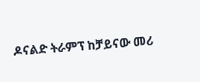ዶናልድ ትራምፕ ከቻይናው መሪ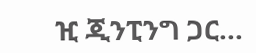ዢ ጂንፒንግ ጋር...